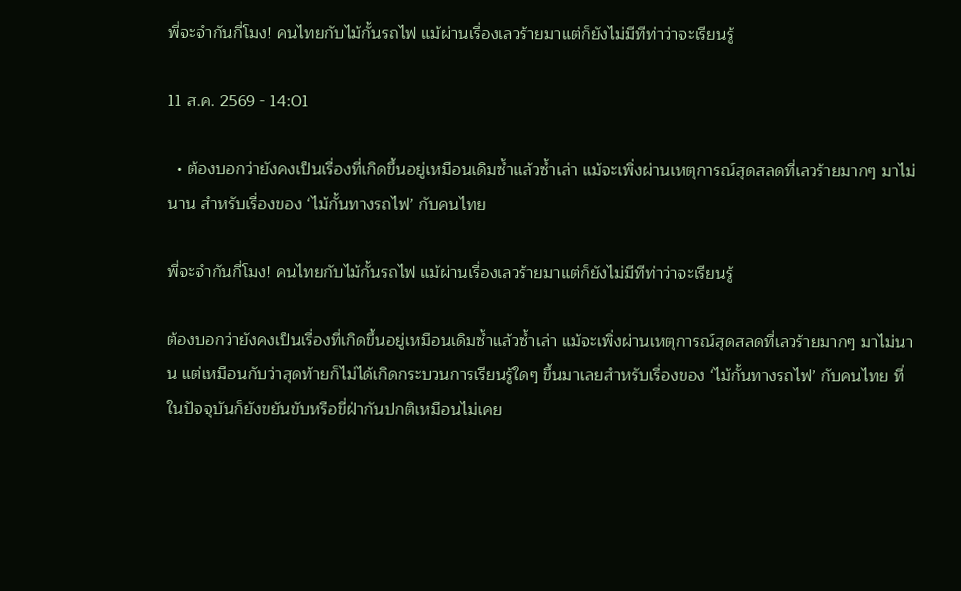พี่จะจำกันกี่โมง! คนไทยกับไม้กั้นรถไฟ แม้ผ่านเรื่องเลวร้ายมาแต่ก็ยังไม่มีทีท่าว่าจะเรียนรู้

11 ส.ค. 2569 - 14:01

  • ต้องบอกว่ายังคงเป็นเรื่องที่เกิดขึ้นอยู่เหมือนเดิมซ้ำแล้วซ้ำเล่า แม้จะเพิ่งผ่านเหตุการณ์สุดสลดที่เลวร้ายมากๆ มาไม่นาน สำหรับเรื่องของ ‘ไม้กั้นทางรถไฟ’ กับคนไทย

พี่จะจำกันกี่โมง! คนไทยกับไม้กั้นรถไฟ แม้ผ่านเรื่องเลวร้ายมาแต่ก็ยังไม่มีทีท่าว่าจะเรียนรู้

ต้องบอกว่ายังคงเป็นเรื่องที่เกิดขึ้นอยู่เหมือนเดิมซ้ำแล้วซ้ำเล่า แม้จะเพิ่งผ่านเหตุการณ์สุดสลดที่เลวร้ายมากๆ มาไม่นาน แต่เหมือนกับว่าสุดท้ายก็ไม่ได้เกิดกระบวนการเรียนรู้ใดๆ ขึ้นมาเลยสำหรับเรื่องของ ‘ไม้กั้นทางรถไฟ’ กับคนไทย ที่ในปัจจุบันก็ยังขยันขับหรือขี่ฝ่ากันปกติเหมือนไม่เคย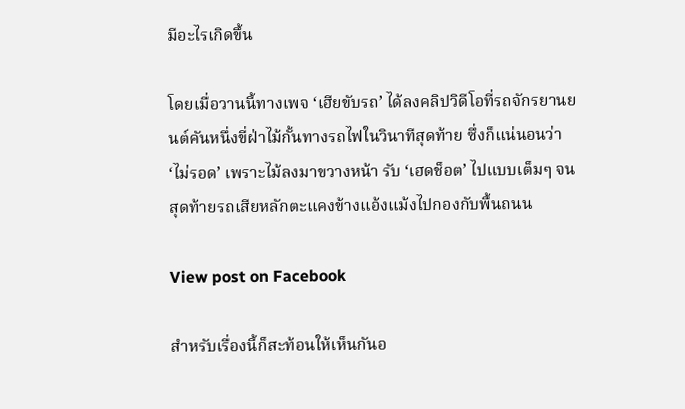มีอะไรเกิดขึ้น

โดยเมื่อวานนี้ทางเพจ ‘เฮียขับรถ’ ได้ลงคลิปวิดีโอที่รถจักรยานยนต์คันหนึ่งขี่ฝ่าไม้กั้นทางรถไฟในวินาทีสุดท้าย ซึ่งก็แน่นอนว่า ‘ไม่รอด’ เพราะไม้ลงมาขวางหน้า รับ ‘เฮดช็อต’ ไปแบบเต็มๆ จนสุดท้ายรถเสียหลักตะแคงข้างแอ้งแม้งไปกองกับพื้นถนน

View post on Facebook

สำหรับเรื่องนี้ก็สะท้อนให้เห็นกันอ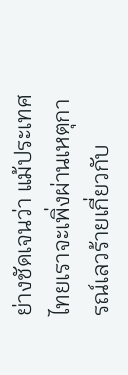ย่างชัดเจนว่า แม้ประเทศไทยเราจะเพิ่งผ่านเหตุการณ์เลวร้ายเกี่ยวกับ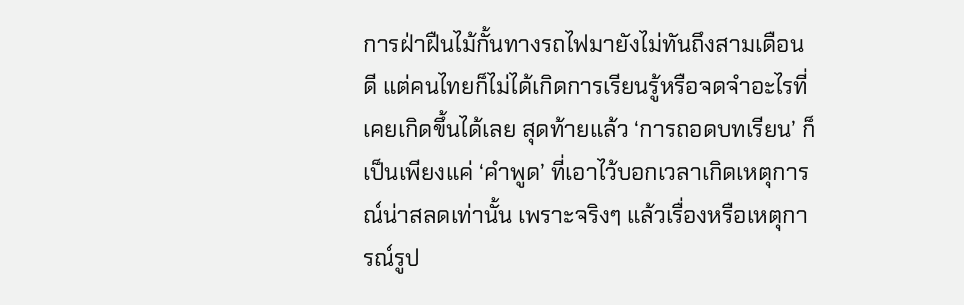การฝ่าฝืนไม้กั้นทางรถไฟมายังไม่ทันถึงสามเดือนดี แต่คนไทยก็ไม่ได้เกิดการเรียนรู้หรือจดจำอะไรที่เคยเกิดขึ้นได้เลย สุดท้ายแล้ว ‘การถอดบทเรียน’ ก็เป็นเพียงแค่ ‘คำพูด’ ที่เอาไว้บอกเวลาเกิดเหตุการณ์น่าสลดเท่านั้น เพราะจริงๆ แล้วเรื่องหรือเหตุการณ์รูป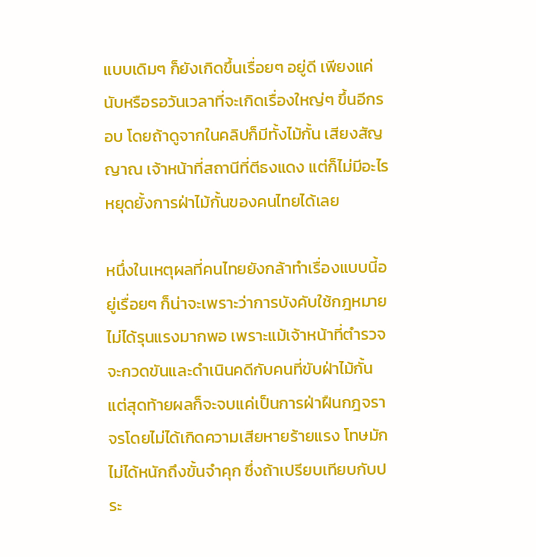แบบเดิมๆ ก็ยังเกิดขึ้นเรื่อยๆ อยู่ดี เพียงแค่นับหรือรอวันเวลาที่จะเกิดเรื่องใหญ่ๆ ขึ้นอีกรอบ โดยถ้าดูจากในคลิปก็มีทั้งไม้กั้น เสียงสัญญาณ เจ้าหน้าที่สถานีที่ตีธงแดง แต่ก็ไม่มีอะไรหยุดยั้งการฝ่าไม้กั้นของคนไทยได้เลย

หนึ่งในเหตุผลที่คนไทยยังกล้าทำเรื่องแบบนี้อยู่เรื่อยๆ ก็น่าจะเพราะว่าการบังคับใช้กฎหมายไม่ได้รุนแรงมากพอ เพราะแม้เจ้าหน้าที่ตำรวจจะกวดขันและดำเนินคดีกับคนที่ขับฝ่าไม้กั้น แต่สุดท้ายผลก็จะจบแค่เป็นการฝ่าฝืนกฎจราจรโดยไม่ได้เกิดความเสียหายร้ายแรง โทษมักไม่ได้หนักถึงขั้นจำคุก ซึ่งถ้าเปรียบเทียบกับประ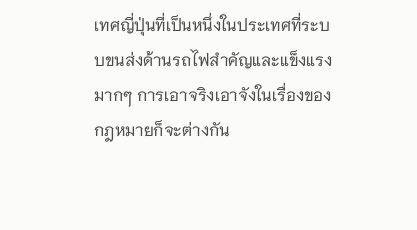เทศญี่ปุ่นที่เป็นหนึ่งในประเทศที่ระบบขนส่งด้านรถไฟสำคัญและแข็งแรงมากๆ การเอาจริงเอาจังในเรื่องของกฎหมายก็จะต่างกัน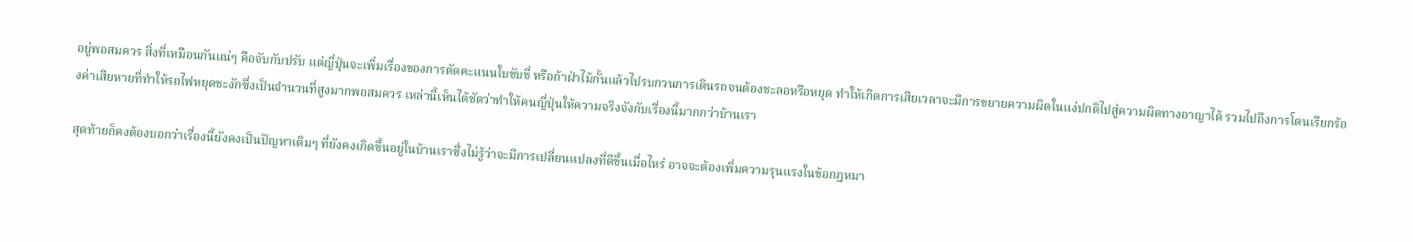อยู่พอสมควร สิ่งที่เหมือนกันแน่ๆ คือจับกับปรับ แต่ญี่ปุ่นจะเพิ่มเรื่องของการตัดคะแนนใบขับขี่ หรือถ้าฝ่าไม้กั้นแล้วไปรบกวนการเดินรถจนต้องชะลอหรือหยุด ทำให้เกิดการเสียเวลาจะมีการขยายความผิดในแง่ปกติไปสู่ความผิดทางอาญาได้ รวมไปถึงการโดนเรียกร้องค่าเสียหายที่ทำให้รถไฟหยุดชะงักซึ่งเป็นจำนวนที่สูงมากพอสมควร เหล่านี้เห็นได้ชัดว่าทำให้คนญี่ปุ่นให้ความจริงจังกับเรื่องนี้มากกว่าบ้านเรา

สุดท้ายก็คงต้องบอกว่าเรื่องนี้ยังคงเป็นปัญหาเดิมๆ ที่ยังคงเกิดขึ้นอยู่ในบ้านเราซึ่งไม่รู้ว่าจะมีการเปลี่ยนแปลงที่ดีขึ้นเมื่อไหร่ อาจจะต้องเพิ่มความรุนแรงในข้อกฎหมา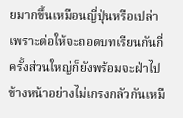ยมากขึ้นเหมือนญี่ปุ่นหรือเปล่า เพราะต่อให้จะถอดบทเรียนกันกี่ครั้งส่วนใหญ่ก็ยังพร้อมจะฝ่าไปข้างหน้าอย่างไม่เกรงกลัวกันเหมื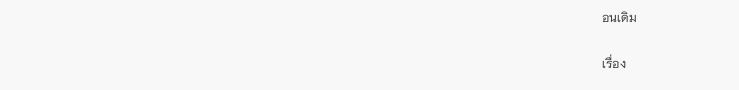อนเดิม

เรื่อง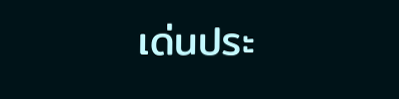เด่นประ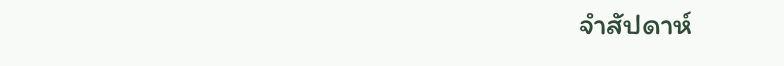จำสัปดาห์